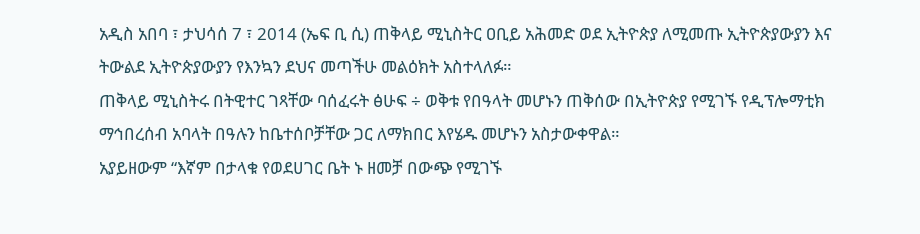አዲስ አበባ ፣ ታህሳሰ 7 ፣ 2014 (ኤፍ ቢ ሲ) ጠቅላይ ሚኒስትር ዐቢይ አሕመድ ወደ ኢትዮጵያ ለሚመጡ ኢትዮጵያውያን እና ትውልደ ኢትዮጵያውያን የእንኳን ደህና መጣችሁ መልዕክት አስተላለፉ።
ጠቅላይ ሚኒስትሩ በትዊተር ገጻቸው ባሰፈሩት ፅሁፍ ÷ ወቅቱ የበዓላት መሆኑን ጠቅሰው በኢትዮጵያ የሚገኙ የዲፕሎማቲክ ማኅበረሰብ አባላት በዓሉን ከቤተሰቦቻቸው ጋር ለማክበር እየሄዱ መሆኑን አስታውቀዋል።
አያይዘውም “እኛም በታላቁ የወደሀገር ቤት ኑ ዘመቻ በውጭ የሚገኙ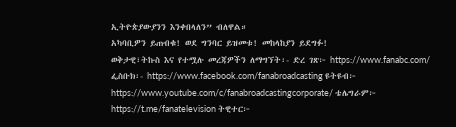ኢትዮጵያውያንን እንቀበላለን” ብለዋል።
አካባቢዎን ይጠብቁ! ወደ ግንባር ይዝመቱ! መከላከያን ይደግፉ!
ወቅታዊ፣ትኩስ እና የተሟሉ መረጃዎችን ለማግኘት፡- ድረ ገጽ፦ https://www.fanabc.com/ ፌስቡክ፡- https://www.facebook.com/fanabroadcasting ዩትዩብ፦ https://www.youtube.com/c/fanabroadcastingcorporate/ ቴሌግራም፦ https://t.me/fanatelevision ትዊተር፦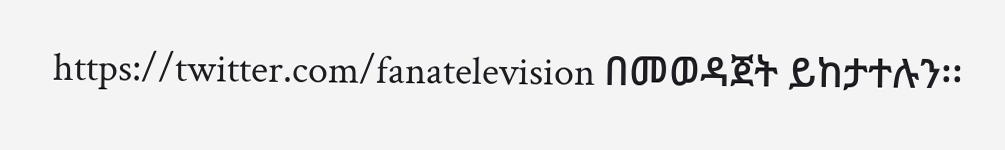https://twitter.com/fanatelevision በመወዳጀት ይከታተሉን፡፡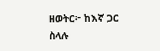ዘወትር፦ ከእኛ ጋር ስላሉ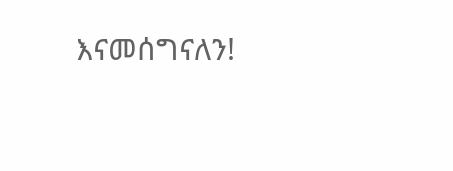እናመሰግናለን!